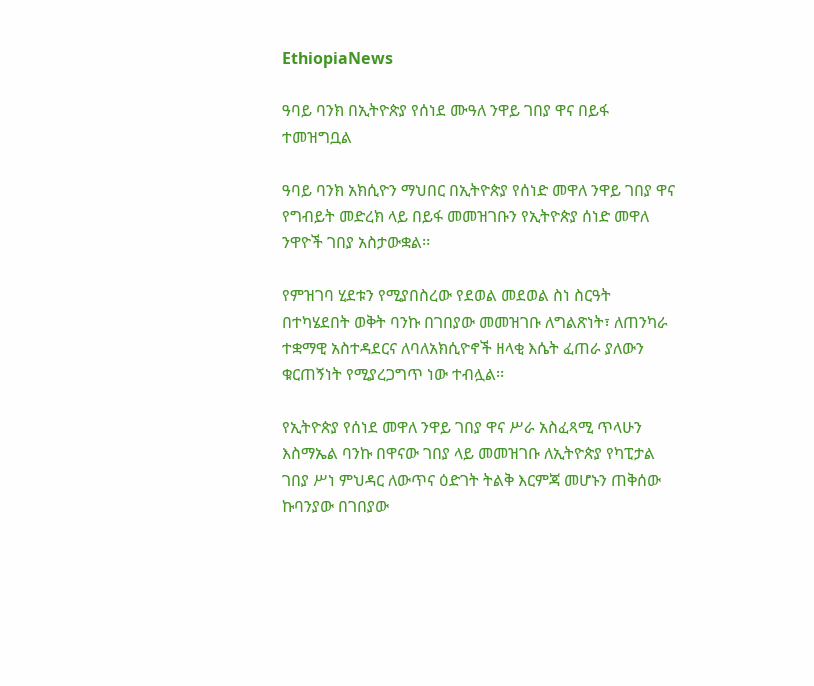EthiopiaNews

ዓባይ ባንክ በኢትዮጵያ የሰነደ ሙዓለ ንዋይ ገበያ ዋና በይፋ ተመዝግቧል

ዓባይ ባንክ አክሲዮን ማህበር በኢትዮጵያ የሰነድ መዋለ ንዋይ ገበያ ዋና የግብይት መድረክ ላይ በይፋ መመዝገቡን የኢትዮጵያ ሰነድ መዋለ ንዋዮች ገበያ አስታውቋል፡፡

የምዝገባ ሂደቱን የሚያበስረው የደወል መደወል ስነ ስርዓት በተካሄደበት ወቅት ባንኩ በገበያው መመዝገቡ ለግልጽነት፣ ለጠንካራ ተቋማዊ አስተዳደርና ለባለአክሲዮኖች ዘላቂ እሴት ፈጠራ ያለውን ቁርጠኝነት የሚያረጋግጥ ነው ተብሏል፡፡

የኢትዮጵያ የሰነደ መዋለ ንዋይ ገበያ ዋና ሥራ አስፈጻሚ ጥላሁን እስማኤል ባንኩ በዋናው ገበያ ላይ መመዝገቡ ለኢትዮጵያ የካፒታል ገበያ ሥነ ምህዳር ለውጥና ዕድገት ትልቅ እርምጃ መሆኑን ጠቅሰው ኩባንያው በገበያው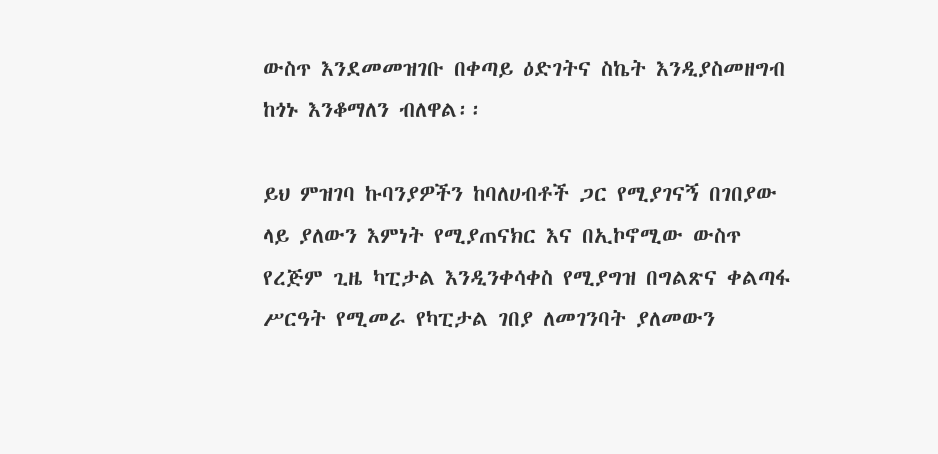ውስጥ እንደመመዝገቡ በቀጣይ ዕድገትና ስኬት እንዲያስመዘግብ ከጎኑ እንቆማለን ብለዋል፡፡

ይህ ምዝገባ ኩባንያዎችን ከባለሀብቶች ጋር የሚያገናኝ በገበያው ላይ ያለውን እምነት የሚያጠናክር እና በኢኮኖሚው ውስጥ የረጅም ጊዜ ካፒታል እንዲንቀሳቀስ የሚያግዝ በግልጽና ቀልጣፋ  ሥርዓት የሚመራ የካፒታል ገበያ ለመገንባት ያለመውን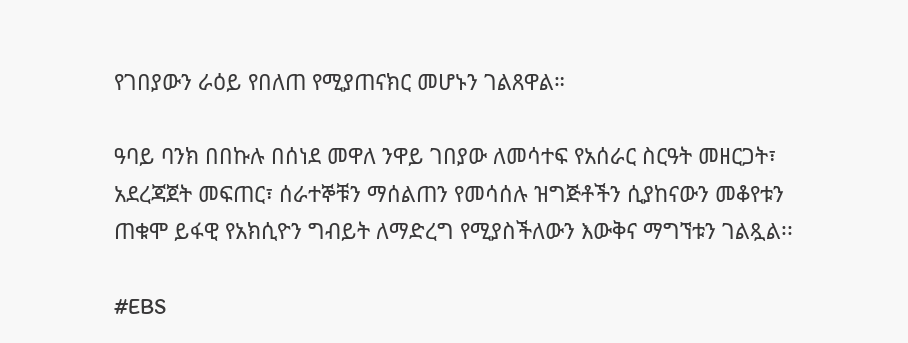የገበያውን ራዕይ የበለጠ የሚያጠናክር መሆኑን ገልጸዋል።

ዓባይ ባንክ በበኩሉ በሰነደ መዋለ ንዋይ ገበያው ለመሳተፍ የአሰራር ስርዓት መዘርጋት፣ አደረጃጀት መፍጠር፣ ሰራተኞቹን ማሰልጠን የመሳሰሉ ዝግጅቶችን ሲያከናውን መቆየቱን ጠቁሞ ይፋዊ የአክሲዮን ግብይት ለማድረግ የሚያስችለውን እውቅና ማግኘቱን ገልጿል፡፡

#EBS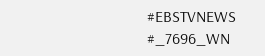#EBSTVNEWS
#_7696_WN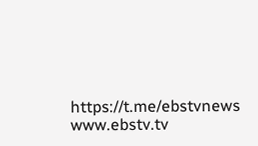https://t.me/ebstvnews
www.ebstv.tv